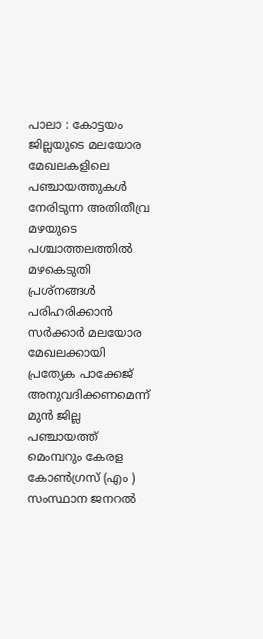പാലാ : കോട്ടയം ജില്ലയുടെ മലയോര മേഖലകളിലെ പഞ്ചായത്തുകൾ നേരിടുന്ന അതിതീവ്ര മഴയുടെ പശ്ചാത്തലത്തിൽ മഴകെടുതി പ്രശ്നങ്ങൾ പരിഹരിക്കാൻ സർക്കാർ മലയോര മേഖലക്കായി പ്രത്യേക പാക്കേജ് അനുവദിക്കണമെന്ന് മുൻ ജില്ല പഞ്ചായത്ത് മെംമ്പറും കേരള കോൺഗ്രസ് (എം ) സംസ്ഥാന ജനറൽ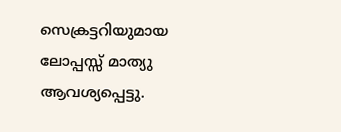സെക്രട്ടറിയുമായ ലോപ്പസ്സ് മാത്യു ആവശ്യപ്പെട്ടു.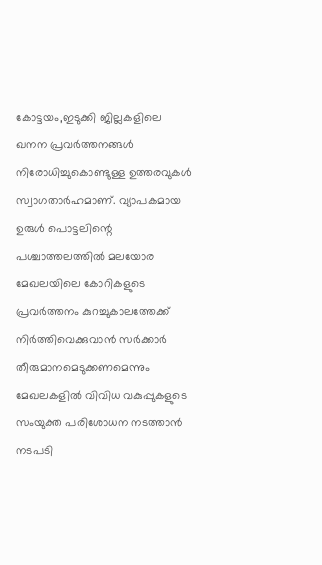കോട്ടയം,ഇടുക്കി ജില്ലകളിലെ ഖനന പ്രവർത്തനങ്ങൾ നിരോധിച്ചുകൊണ്ടുള്ള ഉത്തരവുകൾ സ്വാഗതാർഹമാണ്. വ്യാപകമായ ഉരുൾ പൊട്ടലിന്റെ പശ്ചാത്തലത്തിൽ മലയോര മേഖലയിലെ കോറികളുടെ പ്രവർത്തനം കുറച്ചുകാലത്തേക്ക് നിർത്തിവെക്കുവാൻ സർക്കാർ തീരുമാനമെടുക്കണമെന്നും മേഖലകളിൽ വിവിധ വകുപ്പുകളുടെ സംയുക്ത പരിശോധന നടത്താൻ നടപടി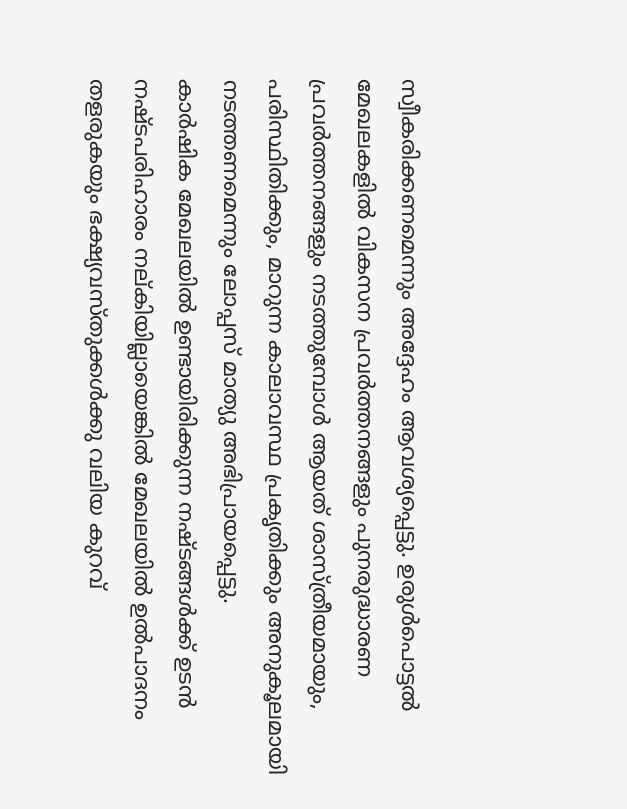സ്വീകരിക്കണമെന്നും അദ്ദേഹം ആവശ്യപ്പെട്ടു. ഉരുൾപൊട്ടൽ മേഖലകളിൽ വികസന പ്രവർത്തനങ്ങളും പുനരുദ്ധാരണ പ്രവർത്തനങ്ങളും നടത്തുമ്പോൾ ആയത് ശാസ്ത്രീയമായും, പരിസ്ഥിതിക്കും, മാറുന്ന കാലാവസ്ഥ പ്രകൃതിക്കും അനുകൂലമായി നടത്തണമെന്നും ലോപ്പസ് മാത്യു അഭിപ്രായപ്പെട്ടു.
കാർഷിക മേഖലയിൽ ഉണ്ടായിരിക്കുന്ന നഷ്ടങ്ങൾക്ക് ഉടൻ നഷ്ടപരിഹാരം നല്കിയില്ലായെങ്കിൽ മേഖലയിൽ ഉൽപാദനം തളരുകയും ഭക്ഷ്യവസ്തുക്കൾക്കു വലിയ കുറവ്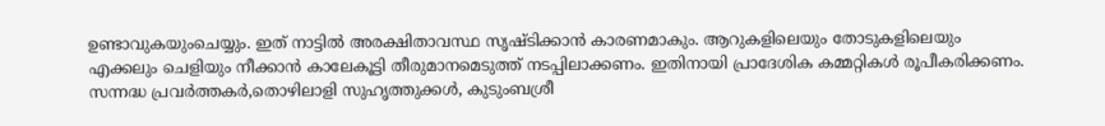ഉണ്ടാവുകയുംചെയ്യും. ഇത് നാട്ടിൽ അരക്ഷിതാവസ്ഥ സൃഷ്ടിക്കാൻ കാരണമാകും. ആറുകളിലെയും തോടുകളിലെയും എക്കലും ചെളിയും നീക്കാൻ കാലേകൂട്ടി തീരുമാനമെടുത്ത് നടപ്പിലാക്കണം. ഇതിനായി പ്രാദേശിക കമ്മറ്റികൾ രൂപീകരിക്കണം. സന്നദ്ധ പ്രവർത്തകർ,തൊഴിലാളി സുഹൃത്തുക്കൾ, കുടുംബശ്രീ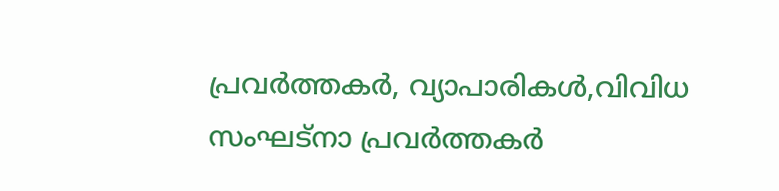പ്രവർത്തകർ, വ്യാപാരികൾ,വിവിധ സംഘട്നാ പ്രവർത്തകർ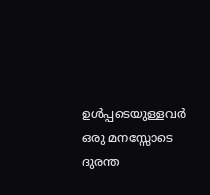ഉൾപ്പടെയുള്ളവർ ഒരു മനസ്സോടെ ദുരന്ത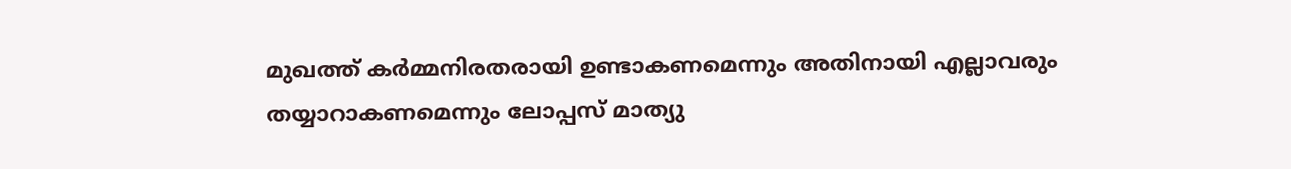മുഖത്ത് കർമ്മനിരതരായി ഉണ്ടാകണമെന്നും അതിനായി എല്ലാവരും തയ്യാറാകണമെന്നും ലോപ്പസ് മാത്യു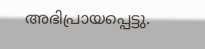അഭിപ്രായപ്പെട്ടു.